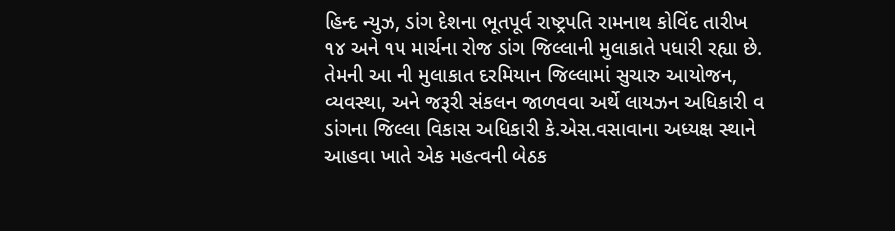હિન્દ ન્યુઝ, ડાંગ દેશના ભૂતપૂર્વ રાષ્ટ્રપતિ રામનાથ કોવિંદ તારીખ ૧૪ અને ૧૫ માર્ચના રોજ ડાંગ જિલ્લાની મુલાકાતે પધારી રહ્યા છે. તેમની આ ની મુલાકાત દરમિયાન જિલ્લામાં સુચારુ આયોજન, વ્યવસ્થા, અને જરૂરી સંકલન જાળવવા અર્થે લાયઝન અધિકારી વ ડાંગના જિલ્લા વિકાસ અધિકારી કે.એસ.વસાવાના અધ્યક્ષ સ્થાને આહવા ખાતે એક મહત્વની બેઠક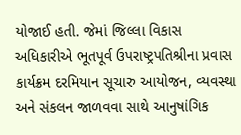યોજાઈ હતી. જેમાં જિલ્લા વિકાસ અધિકારીએ ભૂતપૂર્વ ઉપરાષ્ટ્રપતિશ્રીના પ્રવાસ કાર્યક્રમ દરમિયાન સૂચારુ આયોજન, વ્યવસ્થા અને સંકલન જાળવવા સાથે આનુષાંગિક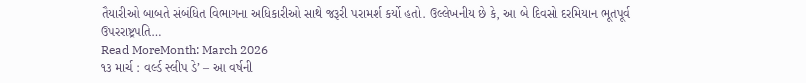તૈયારીઓ બાબતે સંબંધિત વિભાગના અધિકારીઓ સાથે જરૂરી પરામર્શ કર્યો હતો. ઉલ્લેખનીય છે કે, આ બે દિવસો દરમિયાન ભૂતપૂર્વ ઉપરરાષ્ટ્રપતિ…
Read MoreMonth: March 2026
૧૩ માર્ચ : વર્લ્ડ સ્લીપ ડે’ – આ વર્ષની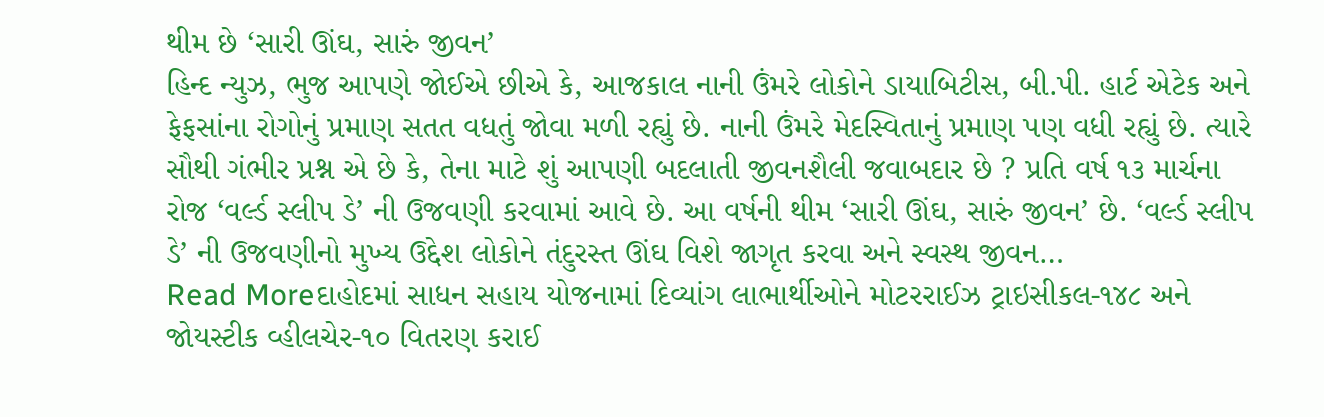થીમ છે ‘સારી ઊંઘ, સારું જીવન’
હિન્દ ન્યુઝ, ભુજ આપણે જોઈએ છીએ કે, આજકાલ નાની ઉંમરે લોકોને ડાયાબિટીસ, બી.પી. હાર્ટ એટેક અને ફેફસાંના રોગોનું પ્રમાણ સતત વધતું જોવા મળી રહ્યું છે. નાની ઉંમરે મેદસ્વિતાનું પ્રમાણ પણ વધી રહ્યું છે. ત્યારે સૌથી ગંભીર પ્રશ્ન એ છે કે, તેના માટે શું આપણી બદલાતી જીવનશૈલી જવાબદાર છે ? પ્રતિ વર્ષ ૧૩ માર્ચના રોજ ‘વર્લ્ડ સ્લીપ ડે’ ની ઉજવણી કરવામાં આવે છે. આ વર્ષની થીમ ‘સારી ઊંઘ, સારું જીવન’ છે. ‘વર્લ્ડ સ્લીપ ડે’ ની ઉજવણીનો મુખ્ય ઉદ્દેશ લોકોને તંદુરસ્ત ઊંઘ વિશે જાગૃત કરવા અને સ્વસ્થ જીવન…
Read Moreદાહોદમાં સાધન સહાય યોજનામાં દિવ્યાંગ લાભાર્થીઓને મોટરરાઈઝ ટ્રાઇસીકલ-૧૪૮ અને જોયસ્ટીક વ્હીલચેર-૧૦ વિતરણ કરાઈ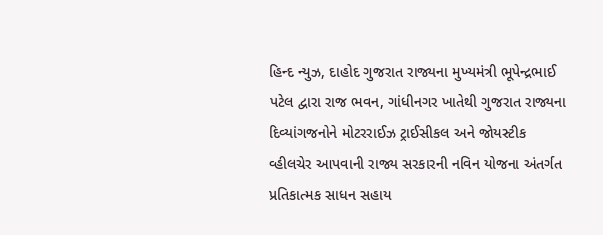હિન્દ ન્યુઝ, દાહોદ ગુજરાત રાજ્યના મુખ્યમંત્રી ભૂપેન્દ્રભાઈ પટેલ દ્વારા રાજ ભવન, ગાંધીનગર ખાતેથી ગુજરાત રાજ્યના દિવ્યાંગજનોને મોટરરાઈઝ ટ્રાઈસીકલ અને જોયસ્ટીક વ્હીલચેર આપવાની રાજ્ય સરકારની નવિન યોજના અંતર્ગત પ્રતિકાત્મક સાધન સહાય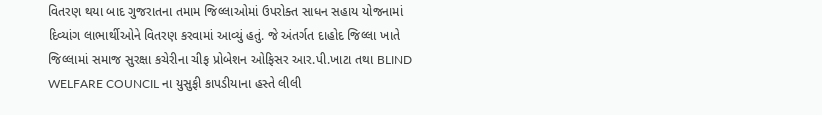વિતરણ થયા બાદ ગુજરાતના તમામ જિલ્લાઓમાં ઉપરોક્ત સાધન સહાય યોજનામાં દિવ્યાંગ લાભાર્થીઓને વિતરણ કરવામાં આવ્યું હતું. જે અંતર્ગત દાહોદ જિલ્લા ખાતે જિલ્લામાં સમાજ સુરક્ષા કચેરીના ચીફ પ્રોબેશન ઓફિસર આર.પી.ખાટા તથા BLIND WELFARE COUNCIL ના યુસુફી કાપડીયાના હસ્તે લીલી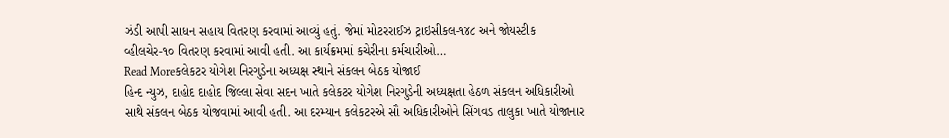ઝંડી આપી સાધન સહાય વિતરણ કરવામાં આવ્યું હતું. જેમાં મોટરરાઈઝ ટ્રાઇસીકલ-૧૪૮ અને જોયસ્ટીક વ્હીલચેર-૧૦ વિતરણ કરવામાં આવી હતી. આ કાર્યક્રમમાં કચેરીના કર્મચારીઓ…
Read Moreકલેકટર યોગેશ નિરગુડેના અધ્યક્ષ સ્થાને સંકલન બેઠક યોજાઈ
હિન્દ ન્યુઝ, દાહોદ દાહોદ જિલ્લા સેવા સદન ખાતે કલેકટર યોગેશ નિરગુડેની અધ્યક્ષતા હેઠળ સંકલન અધિકારીઓ સાથે સંકલન બેઠક યોજવામાં આવી હતી. આ દરમ્યાન કલેકટરએ સૌ અધિકારીઓને સિંગવડ તાલુકા ખાતે યોજાનાર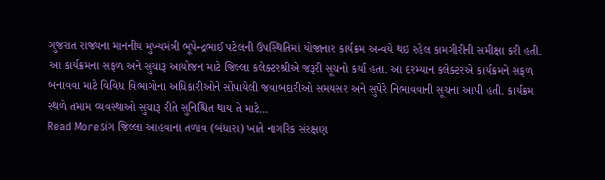ગુજરાત રાજ્યના માનનીય મુખ્યમંત્રી ભૂપેન્દ્રભાઈ પટેલની ઉપસ્થિતિમાં યોજાનાર કાર્યક્રમ અન્વયે થઇ રહેલ કામગીરીની સમીક્ષા કરી હતી. આ કાર્યક્રમના સફળ અને સુચારૂ આયોજન માટે જિલ્લા કલેક્ટરશ્રીએ જરૂરી સૂચનો કર્યા હતા. આ દરમ્યાન કલેક્ટરએ કાર્યક્રમને સફળ બનાવવા માટે વિવિધ વિભાગોના અધિકારીઓને સોંપાયેલી જવાબદારીઓ સમયસર અને સુપેરે નિભાવવાની સૂચના આપી હતી. કાર્યક્રમ સ્થળે તમામ વ્યવસ્થાઓ સુચારૂ રીતે સુનિશ્ચિત થાય તે માટે…
Read Moreડાંગ જિલ્લા આહવાના તળાવ (બંધારા) ખાતે નાગરિક સંરક્ષણ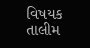વિષયક તાલીમ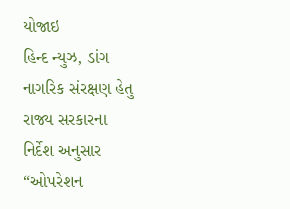યોજાઇ
હિન્દ ન્યુઝ, ડાંગ નાગરિક સંરક્ષણ હેતુ રાજ્ય સરકારના નિર્દેશ અનુસાર “ઓપરેશન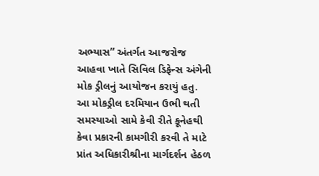અભ્યાસ” અંતર્ગત આજરોજ આહવા ખાતે સિવિલ ડિફેન્સ અંગેની મોક ડ્રીલનું આયોજન કરાયું હતુ. આ મોકડ્રીલ દરમિયાન ઉભી થતી સમસ્યાઓ સામે કેવી રીતે કૂનેહથી કેવા પ્રકારની કામગીરી કરવી તે માટે પ્રાંત અધિકારીશ્રીના માર્ગદર્શન હેઠળ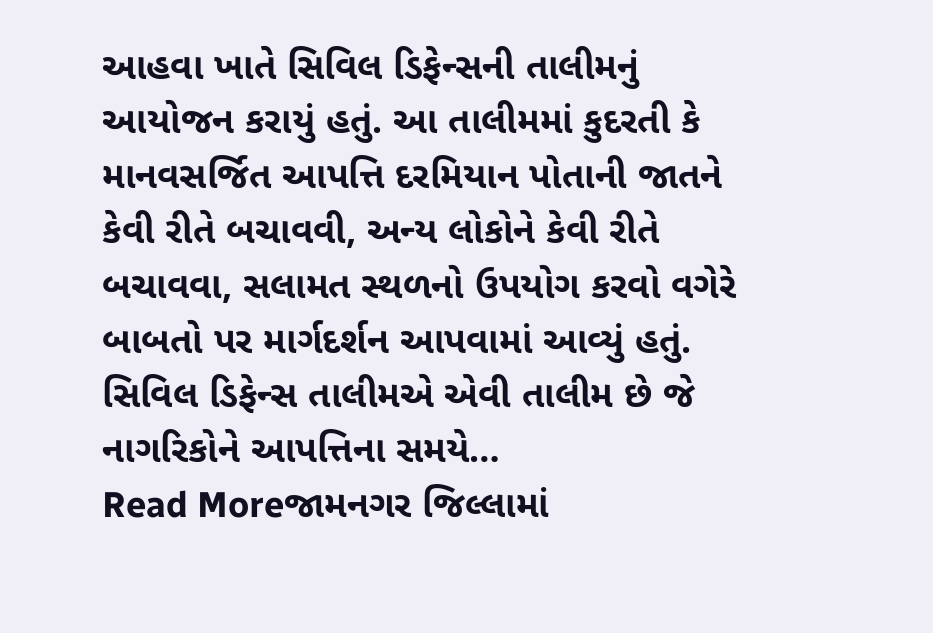આહવા ખાતે સિવિલ ડિફેન્સની તાલીમનું આયોજન કરાયું હતું. આ તાલીમમાં કુદરતી કે માનવસર્જિત આપત્તિ દરમિયાન પોતાની જાતને કેવી રીતે બચાવવી, અન્ય લોકોને કેવી રીતે બચાવવા, સલામત સ્થળનો ઉપયોગ કરવો વગેરે બાબતો પર માર્ગદર્શન આપવામાં આવ્યું હતું. સિવિલ ડિફેન્સ તાલીમએ એવી તાલીમ છે જે નાગરિકોને આપત્તિના સમયે…
Read Moreજામનગર જિલ્લામાં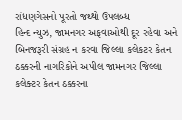રાંધણગેસનો પૂરતો જથ્થો ઉપલબ્ધ
હિન્દ ન્યુઝ, જામનગર અફવાઓથી દૂર રહેવા અને બિનજરૂરી સંગ્રહ ન કરવા જિલ્લા કલેકટર કેતન ઠક્કરની નાગરિકોને અપીલ જામનગર જિલ્લા કલેક્ટર કેતન ઠક્કરના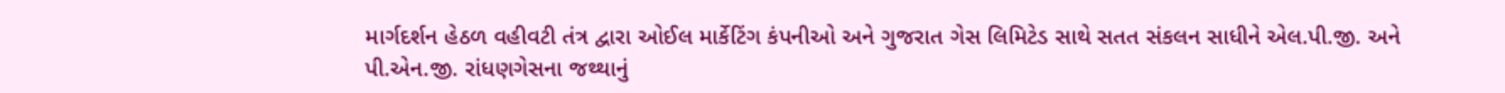માર્ગદર્શન હેઠળ વહીવટી તંત્ર દ્વારા ઓઈલ માર્કેટિંગ કંપનીઓ અને ગુજરાત ગેસ લિમિટેડ સાથે સતત સંકલન સાધીને એલ.પી.જી. અને પી.એન.જી. રાંધણગેસના જથ્થાનું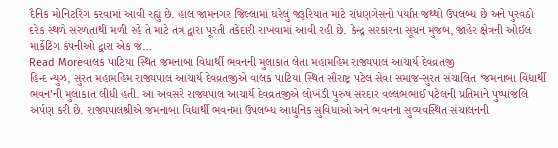દૈનિક મોનિટરિંગ કરવામાં આવી રહ્યું છે. હાલ જામનગર જિલ્લામાં ઘરેલું જરૂરિયાત માટે રાંધણગેસનો પર્યાપ્ત જથ્થો ઉપલબ્ધ છે અને પુરવઠો દરેક સ્થળે સરળતાથી મળી રહે તે માટે તંત્ર દ્વારા પૂરતી તકેદારી રાખવામાં આવી રહી છે. કેન્દ્ર સરકારના સૂચન મુજબ, જાહેર ક્ષેત્રની ઓઈલ માર્કેટિંગ કંપનીઓ દ્વારા એક જ…
Read Moreવાલક પાટિયા સ્થિત જમનાબા વિધાર્થી ભવનની મુલાકાત લેતા મહામહિમ રાજ્યપાલ આચાર્ય દેવવ્રતજી
હિન્દ ન્યુઝ, સુરત મહામહિમ રાજ્યપાલ આચાર્ય દેવવ્રતજીએ વાલક પાટિયા સ્થિત સૌરાષ્ટ્ર પટેલ સેવા સમાજ-સુરત સંચાલિત ‘જમનાબા વિદ્યાર્થી ભવન’ની મુલાકાત લીધી હતી. આ અવસરે રાજ્યપાલ આચાર્ય દેવવ્રતજીએ લોખંડી પુરુષ સરદાર વલ્લભભાઈ પટેલની પ્રતિમાને પુષ્પાંજલિ અર્પણ કરી છે. રાજ્યપાલશ્રીએ જમનાબા વિદ્યાર્થી ભવનમાં ઉપલબ્ધ આધુનિક સુવિધાઓ અને ભવનના સુવ્યવસ્થિત સંચાલનની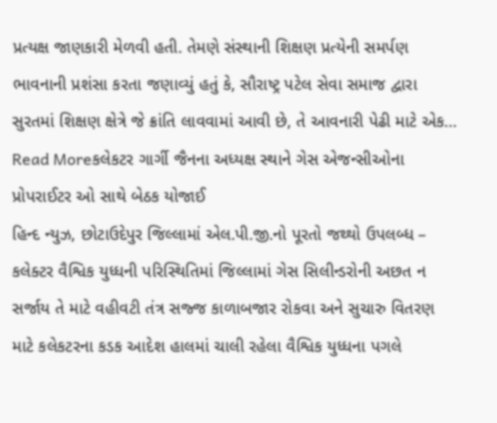પ્રત્યક્ષ જાણકારી મેળવી હતી. તેમણે સંસ્થાની શિક્ષણ પ્રત્યેની સમર્પણ ભાવનાની પ્રશંસા કરતા જણાવ્યું હતું કે, સૌરાષ્ટ્ર પટેલ સેવા સમાજ દ્વારા સુરતમાં શિક્ષણ ક્ષેત્રે જે ક્રાંતિ લાવવામાં આવી છે, તે આવનારી પેઢી માટે એક…
Read Moreકલેકટર ગાર્ગી જૈનના અધ્યક્ષ સ્થાને ગેસ એજન્સીઓના પ્રોપરાઈટર ઓ સાથે બેઠક યોજાઈ
હિન્દ ન્યુઝ, છોટાઉદેપુર જિલ્લામાં એલ.પી.જી.નો પૂરતો જથ્થો ઉપલબ્ધ – કલેક્ટર વૈશ્વિક યુધ્ધની પરિસ્થિતિમાં જિલ્લામાં ગેસ સિલીન્ડરોની અછત ન સર્જાય તે માટે વહીવટી તંત્ર સજ્જ કાળાબજાર રોકવા અને સુચારુ વિતરણ માટે કલેકટરના કડક આદેશ હાલમાં ચાલી રહેલા વૈશ્વિક યુધ્ધના પગલે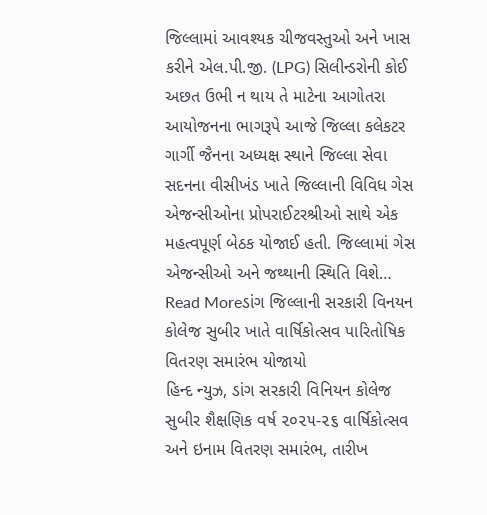જિલ્લામાં આવશ્યક ચીજવસ્તુઓ અને ખાસ કરીને એલ.પી.જી. (LPG) સિલીન્ડરોની કોઈ અછત ઉભી ન થાય તે માટેના આગોતરા આયોજનના ભાગરૂપે આજે જિલ્લા કલેકટર ગાર્ગી જૈનના અધ્યક્ષ સ્થાને જિલ્લા સેવા સદનના વીસીખંડ ખાતે જિલ્લાની વિવિધ ગેસ એજન્સીઓના પ્રોપરાઈટરશ્રીઓ સાથે એક મહત્વપૂર્ણ બેઠક યોજાઈ હતી. જિલ્લામાં ગેસ એજન્સીઓ અને જથ્થાની સ્થિતિ વિશે…
Read Moreડાંગ જિલ્લાની સરકારી વિનયન કોલેજ સુબીર ખાતે વાર્ષિકોત્સવ પારિતોષિક વિતરણ સમારંભ યોજાયો
હિન્દ ન્યુઝ, ડાંગ સરકારી વિનિયન કોલેજ સુબીર શૈક્ષણિક વર્ષ ૨૦૨૫-૨૬ વાર્ષિકોત્સવ અને ઇનામ વિતરણ સમારંભ, તારીખ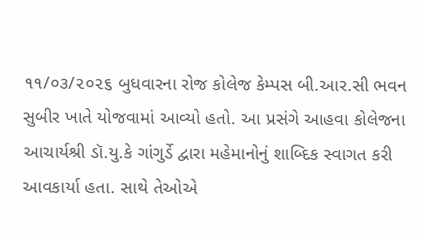૧૧/૦૩/૨૦૨૬ બુધવારના રોજ કોલેજ કેમ્પસ બી.આર.સી ભવન સુબીર ખાતે યોજવામાં આવ્યો હતો. આ પ્રસંગે આહવા કોલેજના આચાર્યશ્રી ડૉ.યુ.કે ગાંગુર્ડે દ્વારા મહેમાનોનું શાબ્દિક સ્વાગત કરી આવકાર્યા હતા. સાથે તેઓએ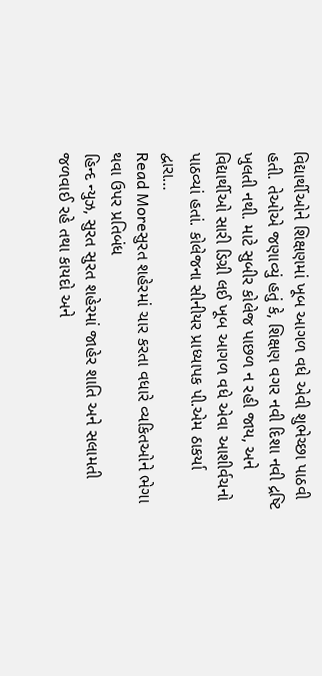વિદ્યાર્થીઓને શિક્ષણમાં ખૂબ આગળ વધે એવી શુભેચ્છા પાઠવી હતી. તેઓએ જણાવ્યું હતું કે, શિક્ષણ વગર નવી દિશા નવી દ્રષ્ટિ ખુલતી નથી. માટે સુબીર કોલેજ પાછળ ન રહી જાય, અને વિદ્યાર્થીઓ સારી ડિગ્રી લઈ ખૂબ આગળ વધે એવા આશીર્વચનો પાઠવ્યાં હતાં. કોલેજના સીનીયર પ્રાધ્યાપક પી.એમ ઠાકર્યા દ્વારા…
Read Moreસુરત શહેરમાં ચાર કરતા વધારે વ્યકિતઓને ભેગા થવા ઉપર પ્રતિબંધ
હિન્દ ન્યુઝ, સુરત સુરત શહેરમાં જાહેર શાતિ અને સલામતી જળવાઈ રહે તથા કાયદો અને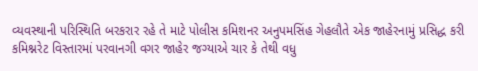વ્યવસ્થાની પરિસ્થિતિ બરકરાર રહે તે માટે પોલીસ કમિશનર અનુપમસિંહ ગેહલૌતે એક જાહેરનામું પ્રસિદ્ધ કરી કમિશ્નરેટ વિસ્તારમાં પરવાનગી વગર જાહેર જગ્યાએ ચાર કે તેથી વધુ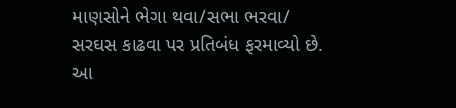માણસોને ભેગા થવા/સભા ભરવા/ સરઘસ કાઢવા પર પ્રતિબંધ ફરમાવ્યો છે. આ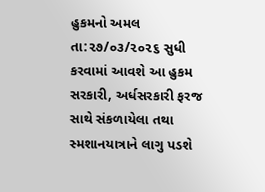હુકમનો અમલ તા:૨૭/૦૩/૨૦૨૬ સુધી કરવામાં આવશે આ હુકમ સરકારી, અર્ધસરકારી ફરજ સાથે સંકળાયેલા તથા સ્મશાનયાત્રાને લાગુ પડશે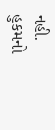નહી. હુકમનો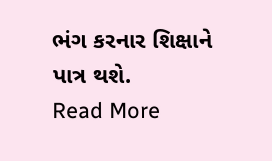ભંગ કરનાર શિક્ષાને પાત્ર થશે.
Read More